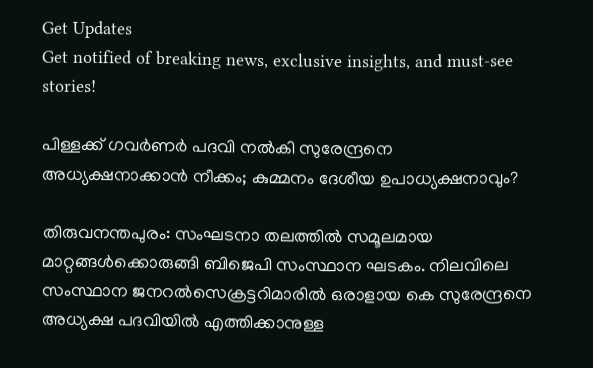Get Updates
Get notified of breaking news, exclusive insights, and must-see stories!

പിള്ളക്ക് ഗവര്‍ണര്‍ പദവി നല്‍കി സുരേന്ദ്രനെ അധ്യക്ഷനാക്കാന്‍ നീക്കം; കുമ്മനം ദേശീയ ഉപാധ്യക്ഷനാവും?

തിരുവനന്തപുരം: സംഘടനാ തലത്തില്‍ സമൂലമായ മാറ്റങ്ങള്‍ക്കൊരുങ്ങി ബിജെപി സംസ്ഥാന ഘടകം. നിലവിലെ സംസ്ഥാന ജനറല്‍സെക്രട്ടറിമാരില്‍ ഒരാളായ കെ സുരേന്ദ്രനെ അധ്യക്ഷ പദവിയില്‍ എത്തിക്കാനുള്ള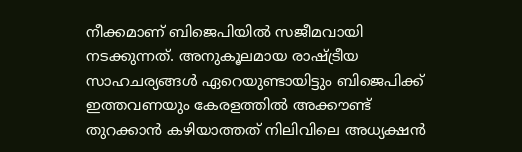നീക്കമാണ് ബിജെപിയില്‍ സജീമവായി നടക്കുന്നത്. അനുകൂലമായ രാഷ്ട്രീയ സാഹചര്യങ്ങള്‍ ഏറെയുണ്ടായിട്ടും ബിജെപിക്ക് ഇത്തവണയും കേരളത്തില്‍ അക്കൗണ്ട് തുറക്കാന്‍ കഴിയാത്തത് നിലിവിലെ അധ്യക്ഷന്‍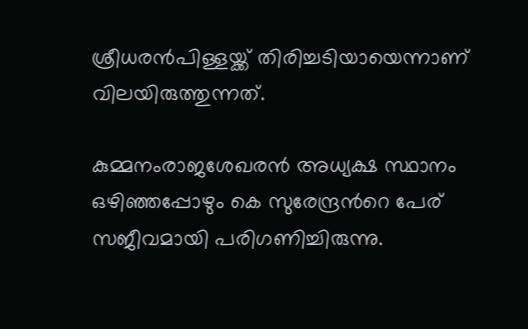ശ്രീധരന്‍പിള്ളയ്ക്ക് തിരിച്ചടിയായെന്നാണ് വിലയിരുത്തുന്നത്.

കുമ്മനംരാജശേഖരന്‍ അധ്യക്ഷ സ്ഥാനം ഒഴിഞ്ഞപ്പോഴും കെ സുരേന്ദ്രന്‍റെ പേര് സജീവമായി പരിഗണിച്ചിരുന്നു.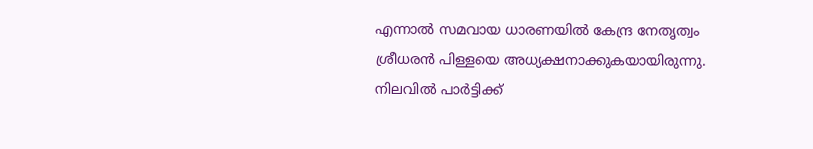എന്നാല്‍ സമവായ ധാരണയില്‍ കേന്ദ്ര നേതൃത്വം ശ്രീധരന്‍ പിള്ളയെ അധ്യക്ഷനാക്കുകയായിരുന്നു. നിലവില്‍ പാര്‍ട്ടിക്ക്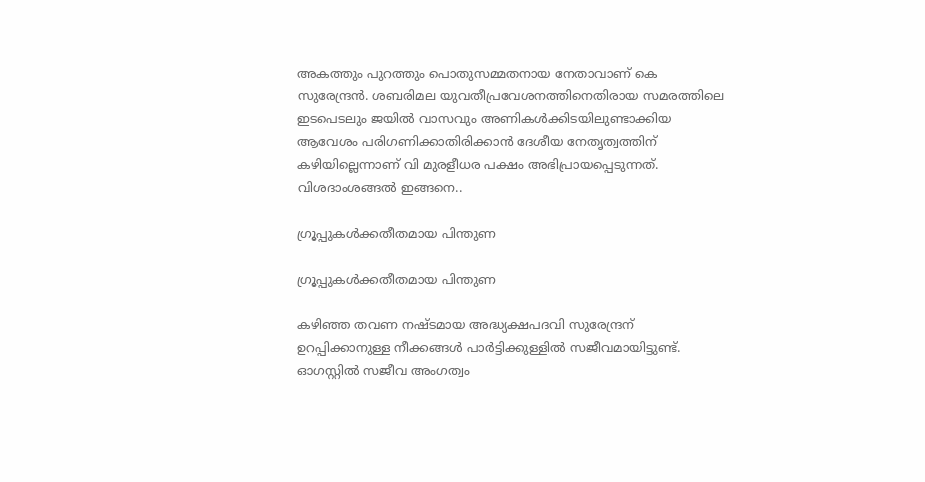അകത്തും പുറത്തും പൊതുസമ്മതനായ നേതാവാണ് കെ സുരേന്ദ്രന്‍. ശബരിമല യുവതീപ്രവേശനത്തിനെതിരായ സമരത്തിലെ ഇടപെടലും ജയില്‍ വാസവും അണികള്‍ക്കിടയിലുണ്ടാക്കിയ ആവേശം പരിഗണിക്കാതിരിക്കാന്‍ ദേശീയ നേതൃത്വത്തിന് കഴിയില്ലെന്നാണ് വി മുരളീധര പക്ഷം അഭിപ്രായപ്പെടുന്നത്. വിശദാംശങ്ങല്‍ ഇങ്ങനെ..

ഗ്രൂപ്പുകള്‍ക്കതീതമായ പിന്തുണ

ഗ്രൂപ്പുകള്‍ക്കതീതമായ പിന്തുണ

കഴിഞ്ഞ തവണ നഷ്ടമായ അദ്ധ്യക്ഷപദവി സുരേന്ദ്രന് ഉറപ്പിക്കാനുള്ള നീക്കങ്ങള്‍ പാര്‍ട്ടിക്കുള്ളില്‍ സജീവമായിട്ടുണ്ട്. ഓഗസ്റ്റില്‍ സജീവ അംഗത്വം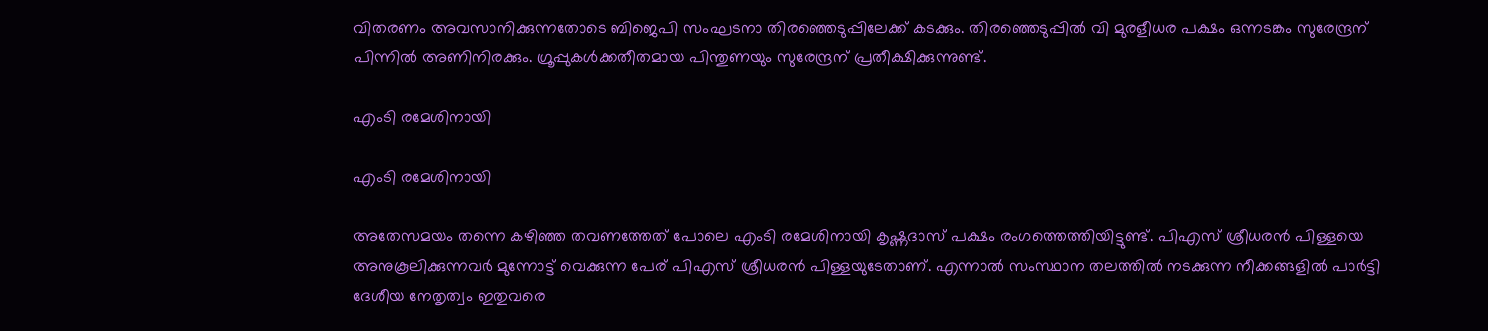വിതരണം അവസാനിക്കുന്നതോടെ ബിജെപി സംഘടനാ തിരഞ്ഞെടുപ്പിലേക്ക് കടക്കും. തിരഞ്ഞെടുപ്പില്‍ വി മുരളീധര പക്ഷം ഒന്നടങ്കം സുരേന്ദ്രന് പിന്നില്‍ അണിനിരക്കും. ഗ്രൂപ്പുകള്‍ക്കതീതമായ പിന്തുണയും സുരേന്ദ്രന് പ്രതീക്ഷിക്കുന്നുണ്ട്.

എംടി രമേശിനായി

എംടി രമേശിനായി

അതേസമയം തന്നെ കഴിഞ്ഞ തവണത്തേത് പോലെ എംടി രമേശിനായി കൃഷ്ണദാസ് പക്ഷം രംഗത്തെത്തിയിട്ടുണ്ട്. പിഎസ് ശ്രീധരന്‍ പിള്ളയെ അനുകൂലിക്കുന്നവര്‍ മുന്നോട്ട് വെക്കുന്ന പേര് പിഎസ് ശ്രീധരന്‍ പിള്ളയുടേതാണ്. എന്നാല്‍ സംസ്ഥാന തലത്തില്‍ നടക്കുന്ന നീക്കങ്ങളില്‍ പാര്‍ട്ടി ദേശീയ നേതൃത്വം ഇതുവരെ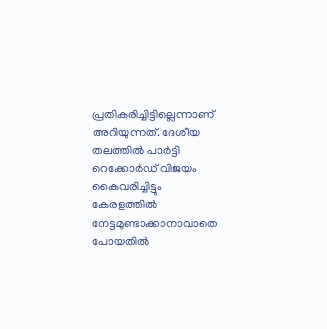പ്രതികരിച്ചിട്ടില്ലെന്നാണ് അറിയുന്നത്. ദേശീയ തലത്തില്‍ പാര്‍ട്ടി റെക്കോര്‍ഡ് വിജയം കൈവരിച്ചിട്ടും കേരളത്തില്‍ നേട്ടമുണ്ടാക്കാനാവാതെ പോയതില്‍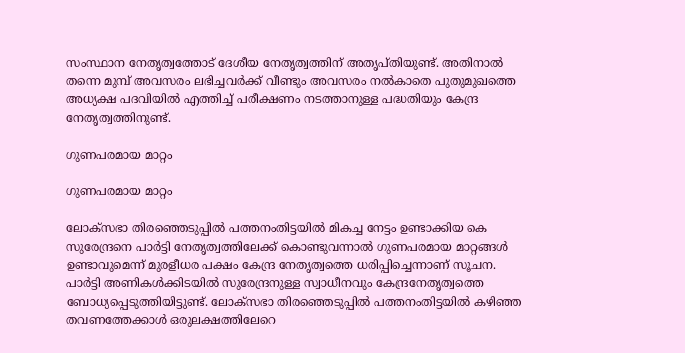സംസ്ഥാന നേതൃത്വത്തോട് ദേശീയ നേതൃത്വത്തിന് അത‍ൃപ്തിയുണ്ട്. അതിനാല്‍ തന്നെ മുമ്പ് അവസരം ലഭിച്ചവര്‍ക്ക് വീണ്ടും അവസരം നല്‍കാതെ പുതുമുഖത്തെ അധ്യക്ഷ പദവിയില്‍ എത്തിച്ച് പരീക്ഷണം നടത്താനുള്ള പദ്ധതിയും കേന്ദ്ര നേതൃത്വത്തിനുണ്ട്.

ഗുണപരമായ മാറ്റം

ഗുണപരമായ മാറ്റം

ലോക്സഭാ തിരഞ്ഞെടുപ്പില്‍ പത്തനംതിട്ടയില്‍ മികച്ച നേട്ടം ഉണ്ടാക്കിയ കെ സുരേന്ദ്രനെ പാര്‍ട്ടി നേതൃത്വത്തിലേക്ക് കൊണ്ടുവന്നാല്‍ ഗുണപരമായ മാറ്റങ്ങള്‍ ഉണ്ടാവുമെന്ന് മുരളീധര പക്ഷം കേന്ദ്ര നേതൃത്വത്തെ ധരിപ്പിച്ചെന്നാണ് സൂചന. പാര്‍ട്ടി അണികള്‍ക്കിടയില്‍ സുരേന്ദ്രനുള്ള സ്വാധീനവും കേന്ദ്രനേതൃത്വത്തെ ബോധ്യപ്പെടുത്തിയിട്ടുണ്ട്. ലോക്സഭാ തിരഞ്ഞെടുപ്പില്‍ പത്തനംതിട്ടയില്‍ കഴിഞ്ഞ തവണത്തേക്കാള്‍ ഒരുലക്ഷത്തിലേറെ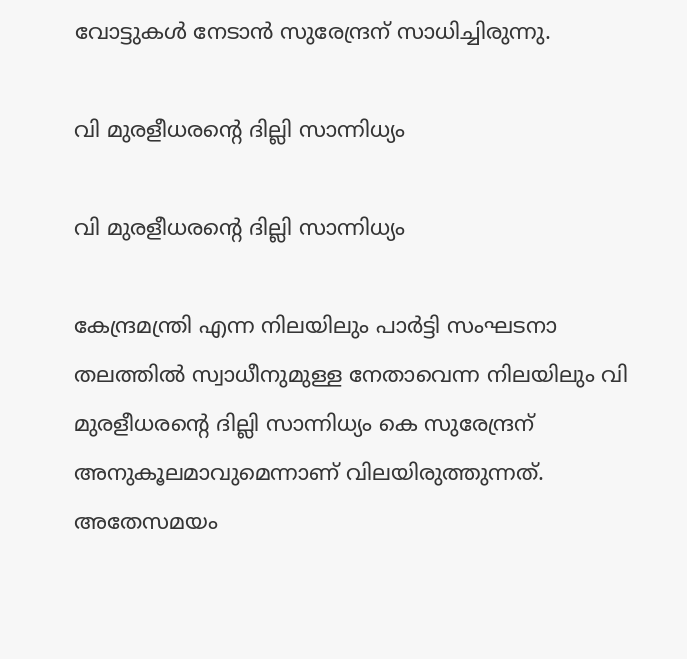വോട്ടുകള്‍ നേടാന്‍ സുരേന്ദ്രന് സാധിച്ചിരുന്നു.

വി മുരളീധരന്‍റെ ദില്ലി സാന്നിധ്യം

വി മുരളീധരന്‍റെ ദില്ലി സാന്നിധ്യം

കേന്ദ്രമന്ത്രി എന്ന നിലയിലും പാര്‍ട്ടി സംഘടനാ തലത്തില്‍ സ്വാധീനുമുള്ള നേതാവെന്ന നിലയിലും വി മുരളീധരന്‍റെ ദില്ലി സാന്നിധ്യം കെ സുരേന്ദ്രന് അനുകൂലമാവുമെന്നാണ് വിലയിരുത്തുന്നത്. അതേസമയം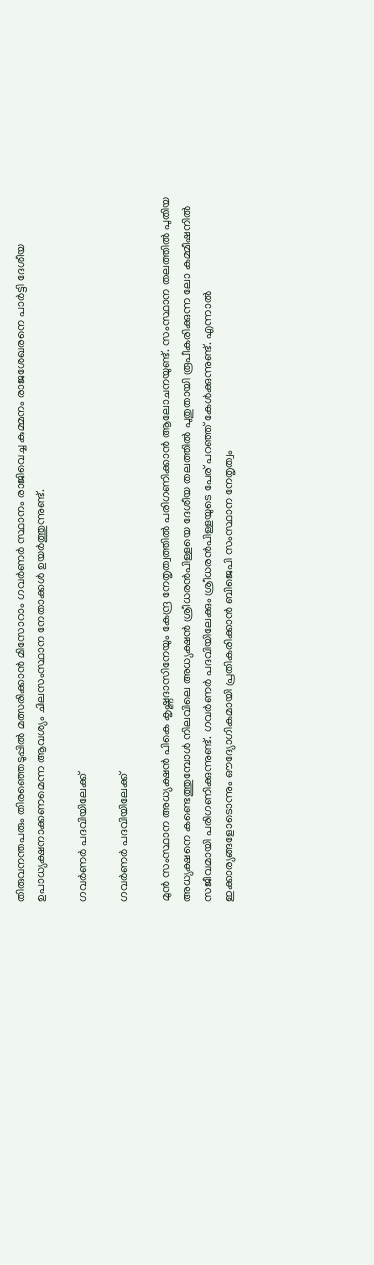തിരുവനന്തപരും തിരഞ്ഞെടുപ്പില്‍ മത്സരിക്കാന്‍ മിസോറാം ഗവര്‍ണര്‍ സ്ഥാനം രാജിവെച്ച കുമ്മനം രാജശേഖരനെ പാര്‍ട്ടി ദേശീയ ഉപാധ്യക്ഷനാക്കണമെന്ന ആവശ്യം ചിലസംസ്ഥാന നേതാക്കള്‍ ഉയര്‍ത്തുന്നുണ്ട്.

ഗവര്‍ണര്‍ പദവിയിലേക്ക്

ഗവര്‍ണര്‍ പദവിയിലേക്ക്

മുന്‍ സംസ്ഥാന അധ്യക്ഷന്‍ പികെ കൃഷ്ണദാസിനേയും കേന്ദ്ര നേതൃത്വത്തില്‍ പരിഗണിക്കാന്‍ ആലോചനയുണ്ട്. സംസ്ഥാന തലത്തില്‍ പുതിയ അധ്യക്ഷനെ കണ്ടെത്തുമ്പോള്‍ നിലവിലെ അധ്യക്ഷന്‍ ശ്രീധരന്‍പിള്ളയെ ദേശീയ തലത്തില്‍ പുതുതായി രൂപീകരിക്കുന്ന ലോ കമ്മീഷനില്‍ സജീവമായി പരിഗണിക്കുന്നുണ്ട്. ഗവര്‍ണര്‍ പദവിയിലേക്കും ശ്രീധരന്‍പിള്ളയുടെ പേര് പറഞ്ഞ് കേള്‍ക്കുന്നുണ്ട്. എന്നാല്‍ ഇക്കാര്യങ്ങളോടൊന്നും ഔദ്യോഗികമായി പ്രതികരിക്കാന്‍ ബിജെപി സംസ്ഥാന നേതൃത്വം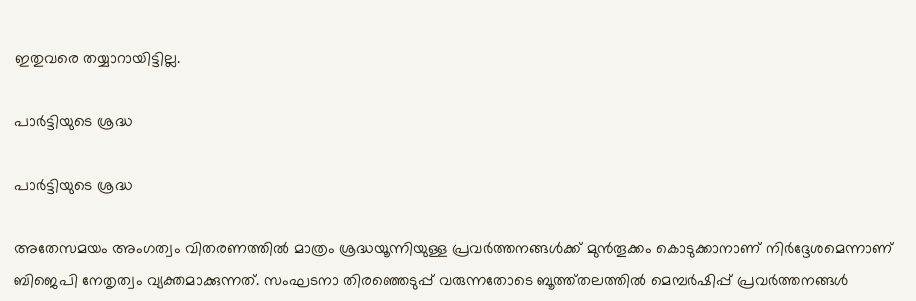ഇതുവരെ തയ്യാറായിട്ടില്ല.

പാര്‍ട്ടിയുടെ ശ്രദ്ധ

പാര്‍ട്ടിയുടെ ശ്രദ്ധ

അതേസമയം അംഗത്വം വിതരണത്തില്‍ മാത്രം ശ്രദ്ധയൂന്നിയുള്ള പ്രവര്‍ത്തനങ്ങള്‍ക്ക് മുന്‍തൂക്കം കൊടുക്കാനാണ് നിര്‍ദ്ദേശമെന്നാണ് ബിജെപി നേതൃത്വം വ്യക്തമാക്കുന്നത്. സംഘടനാ തിരഞ്ഞെടുപ്പ് വരുന്നതോടെ ബൂത്ത്തലത്തില്‍ മെമ്പര്‍ഷിപ്പ് പ്രവര്‍ത്തനങ്ങള്‍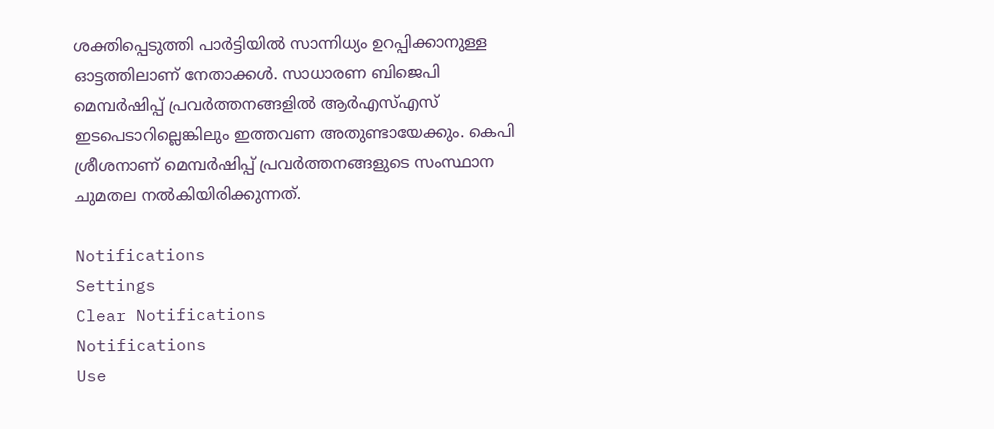ശക്തിപ്പെടുത്തി പാര്‍ട്ടിയില്‍ സാന്നിധ്യം ഉറപ്പിക്കാനുള്ള ഓട്ടത്തിലാണ് നേതാക്കള്‍. സാധാരണ ബിജെപി മെമ്പര്‍ഷിപ്പ് പ്രവര്‍ത്തനങ്ങളില്‍ ആര്‍എസ്എസ് ഇടപെടാറില്ലെങ്കിലും ഇത്തവണ അതുണ്ടായേക്കും. കെപി ശ്രീശനാണ് മെമ്പര്‍ഷിപ്പ് പ്രവര്‍ത്തനങ്ങളുടെ സംസ്ഥാന ചുമതല നല്‍കിയിരിക്കുന്നത്.

Notifications
Settings
Clear Notifications
Notifications
Use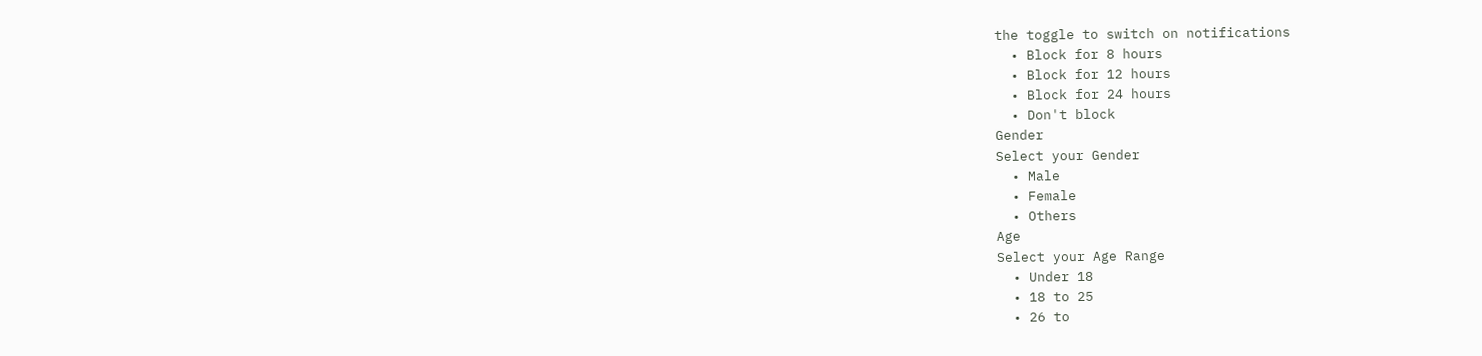the toggle to switch on notifications
  • Block for 8 hours
  • Block for 12 hours
  • Block for 24 hours
  • Don't block
Gender
Select your Gender
  • Male
  • Female
  • Others
Age
Select your Age Range
  • Under 18
  • 18 to 25
  • 26 to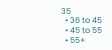35
  • 36 to 45
  • 45 to 55
  • 55+